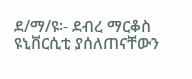ደ/ማ/ዩ፡- ደብረ ማርቆስ ዩኒቨርሲቲ ያሰለጠናቸውን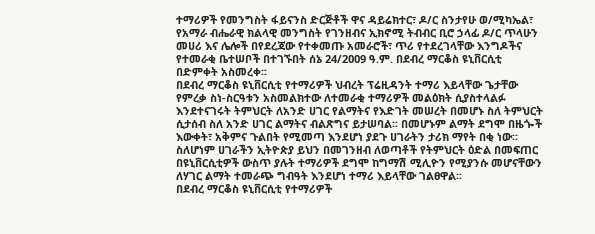ተማሪዎች የመንግስት ፋይናንስ ድርጅቶች ዋና ዳይሬክተር፣ ዶ/ር ስንታየሁ ወ/ሚካኤል፣ የአማራ ብሔራዊ ክልላዊ መንግስት የገንዘብና ኢክኖሚ ትብብር ቢሮ ኃላፊ ዶ/ር ጥላሁን መሀሪ እና ሌሎች በየደረጃው የተቀመጡ አመራሮች፣ ጥሪ የተደረገላቸው እንግዶችና የተመራቂ ቤተሠቦች በተገኙበት ሰኔ 24/2ዐዐ9 ዓ.ም. በደብረ ማርቆስ ዩኒቨርሲቲ በድምቀት አስመረቀ፡፡
በደብረ ማርቆስ ዩኒቨርሲቲ የተማሪዎች ህብረት ፕሬዚዳንት ተማሪ እይላቸው ጌታቸው የምረቃ ስነ-ስርዓቱን አስመልክተው ለተመራቂ ተማሪዎች መልዕክት ሲያስተላልፉ እንደተናገሩት ትምህርት ለአንድ ሀገር የልማትና የእድገት መሠረት በመሆኑ ስለ ትምህርት ሲታሰብ ስለ አንድ ሀገር ልማትና ብልጽግና ይታሠባል፡፡ በመሆኑም ልማት ደግሞ በዜጐች እውቀት፣ አቅምና ጉልበት የሚመጣ እንደሆነ ያደጉ ሀገራትን ታሪክ ማየት በቂ ነው፡፡ ስለሆነም ሀገራችን ኢትዮጵያ ይህን በመገንዘብ ለወጣቶች የትምህርት ዕድል በመፍጠር በዩኒቨርሲቲዎች ውስጥ ያሉት ተማሪዎች ደግሞ ከግማሽ ሚሊዮን የሚያንሱ መሆናቸውን ለሃገር ልማት ተመራጭ ግብዓት እንደሆነ ተማሪ እይላቸው ገልፀዋል፡፡
በደብረ ማርቆስ ዩኒቨርሲቲ የተማሪዎች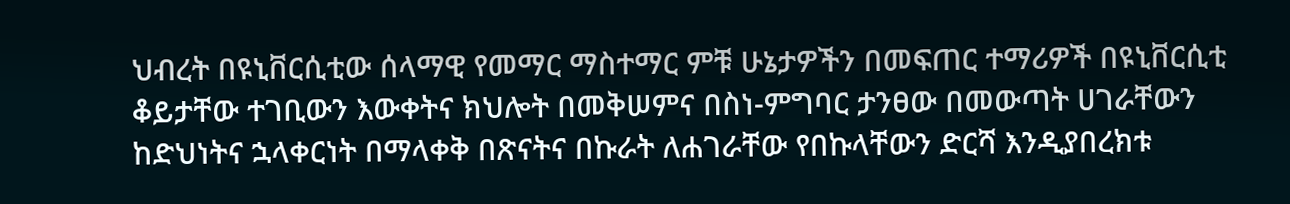ህብረት በዩኒቨርሲቲው ሰላማዊ የመማር ማስተማር ምቹ ሁኔታዎችን በመፍጠር ተማሪዎች በዩኒቨርሲቲ ቆይታቸው ተገቢውን እውቀትና ክህሎት በመቅሠምና በስነ-ምግባር ታንፀው በመውጣት ሀገራቸውን ከድህነትና ኋላቀርነት በማላቀቅ በጽናትና በኩራት ለሐገራቸው የበኩላቸውን ድርሻ እንዲያበረክቱ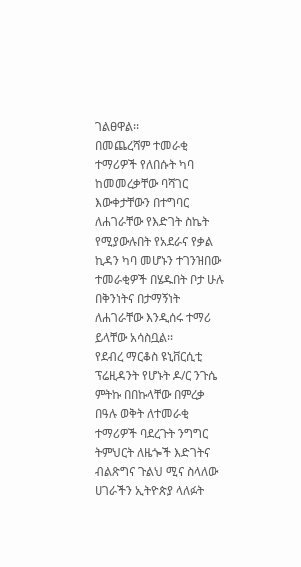ገልፀዋል፡፡
በመጨረሻም ተመራቂ ተማሪዎች የለበሱት ካባ ከመመረቃቸው ባሻገር እውቀታቸውን በተግባር ለሐገራቸው የእድገት ስኬት የሚያውሉበት የአደራና የቃል ኪዳን ካባ መሆኑን ተገንዝበው ተመራቂዎች በሄዱበት ቦታ ሁሉ በቅንነትና በታማኝነት ለሐገራቸው እንዲሰሩ ተማሪ ይላቸው አሳስቧል፡፡
የደብረ ማርቆስ ዩኒቨርሲቲ ፕሬዚዳንት የሆኑት ዶ/ር ንጉሴ ምትኩ በበኩላቸው በምረቃ በዓሉ ወቅት ለተመራቂ ተማሪዎች ባደረጉት ንግግር ትምህርት ለዜጐች እድገትና ብልጽግና ጉልህ ሚና ስላለው ሀገራችን ኢትዮጵያ ላለፉት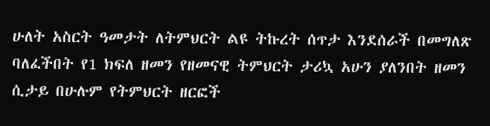ሁለት አስርት ዓመታት ለትምህርት ልዩ ትኩረት ሰጥታ እንደሰራች በመግለጽ ባለፈችበት የ1 ክፍለ ዘመን የዘመናዊ ትምህርት ታሪኳ አሁን ያለንበት ዘመን ሲታይ በሁሉም የትምህርት ዘርፎች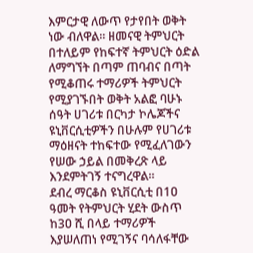እምርታዊ ለውጥ የታየበት ወቅት ነው ብለዋል፡፡ ዘመናዊ ትምህርት በተለይም የከፍተኛ ትምህርት ዕድል ለማግኘት በጣም ጠባብና በጣት የሚቆጠሩ ተማሪዎች ትምህርት የሚያገኙበት ወቅት አልፎ ባሁኑ ሰዓት ሀገሪቱ በርካታ ኮሌጆችና ዩኒቨርሲቲዎችን በሁሉም የሀገሪቱ ማዕዘናት ተከፍተው የሚፈለገውን የሠው ኃይል በመቅረጽ ላይ እንደምትገኝ ተናግረዋል፡፡
ደብረ ማርቆስ ዩኒቨርሲቲ በ1ዐ ዓመት የትምህርት ሂደት ውስጥ ከ3ዐ ሺ በላይ ተማሪዎች እያሠለጠነ የሚገኝና ባሳለፋቸው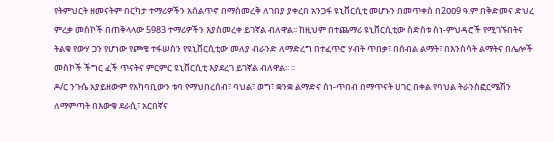የትምህርት ዘመናትም በርካታ ተማሪዎችን አሰልጥኖ በማስመረቅ ለገበያ ያቀረበ አንጋፋ ዩኒቨርሲቲ መሆኑን በመጥቀስ በ2ዐዐ9 ዓ.ም በቅድመና ድህረ ምረቃ መስኮች በጠቅላላው 5983 ተማሪዎችን እያስመረቀ ይገኛል ብለዋል፡፡ ከዚህም በተጨማሪ ዩኒቨርሲቲው ስድስቱ ስነ-ምህዳሮች የሚገኙበትና ትልቁ የውሃ ጋን የሆነው የጮቄ ተፋሠስን የዩኒቨርሲቲው መለያ ብራንድ ለማድረግ በተፈጥሮ ሃብት ጥበቃ፣ በሰብል ልማት፣ በእንስሳት ልማትና በሌሎች መስኮች ችግር ፈች ጥናትና ምርምር ዩኒቨርሲቲ እያደረገ ይገኛል ብለዋል፡፡ ፡፡
ዶ/ር ንጉሴ አያይዘውም የአካባቢውን ቱባ የማህበረሰብ፣ ባህል፣ ወግ፣ ቋንቋ ልማድና ስነ-ጥበብ በማጥናት ሀገር በቀል የባህል ትራንስፎርሜሽን ለማምጣት በእውቁ ደራሲ፣ አርበኛና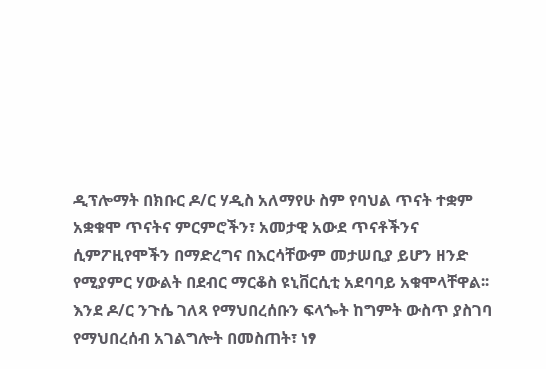ዲፕሎማት በክቡር ዶ/ር ሃዲስ አለማየሁ ስም የባህል ጥናት ተቋም አቋቁሞ ጥናትና ምርምሮችን፣ አመታዊ አውደ ጥናቶችንና ሲምፖዚየሞችን በማድረግና በእርሳቸውም መታሠቢያ ይሆን ዘንድ የሚያምር ሃውልት በደብር ማርቆስ ዩኒቨርሲቲ አደባባይ አቁሞላቸዋል፡፡
እንደ ዶ/ር ንጉሴ ገለጻ የማህበረሰቡን ፍላጐት ከግምት ውስጥ ያስገባ የማህበረሰብ አገልግሎት በመስጠት፣ ነፃ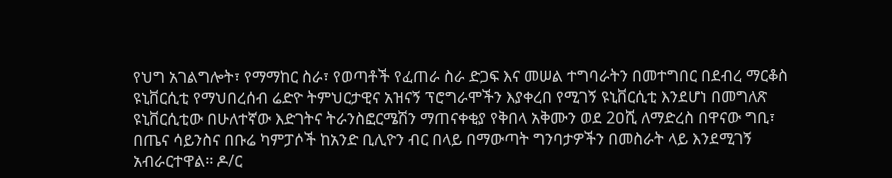የህግ አገልግሎት፣ የማማከር ስራ፣ የወጣቶች የፈጠራ ስራ ድጋፍ እና መሠል ተግባራትን በመተግበር በደብረ ማርቆስ ዩኒቨርሲቲ የማህበረሰብ ሬድዮ ትምህርታዊና አዝናኝ ፕሮግራሞችን እያቀረበ የሚገኝ ዩኒቨርሲቲ እንደሆነ በመግለጽ ዩኒቨርሲቲው በሁለተኛው እድገትና ትራንስፎርሜሽን ማጠናቀቂያ የቅበላ አቅሙን ወደ 2ዐሺ ለማድረስ በዋናው ግቢ፣ በጤና ሳይንስና በቡሬ ካምፓሶች ከአንድ ቢሊዮን ብር በላይ በማውጣት ግንባታዎችን በመስራት ላይ እንደሚገኝ አብራርተዋል፡፡ ዶ/ር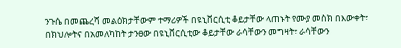ንጉሴ በመጨረሻ መልዕክታቸውም ተማሪዎች በዩኒቨርሲቲ ቆይታቸው ላጠኑት የሙያ መስክ በእውቀት፣ በክህሎትና በአመለካከት ታንፀው በዩኒቨርሲቲው ቆይታቸው ራሳቸውን መግዛት፣ ራሳቸውን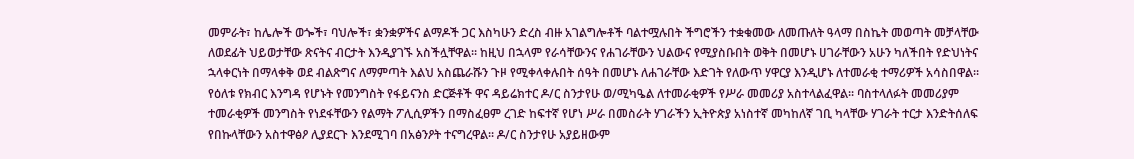መምራት፣ ከሌሎች ወጐች፣ ባህሎች፣ ቋንቋዎችና ልማዶች ጋር እስካሁን ድረስ ብዙ አገልግሎቶች ባልተሟሉበት ችግሮችን ተቋቁመው ለመጡለት ዓላማ በስኬት መወጣት መቻላቸው ለወደፊት ህይወታቸው ጽናትና ብርታት እንዲያገኙ አስችሏቸዋል፡፡ ከዚህ በኋላም የራሳቸውንና የሐገራቸውን ህልውና የሚያስቡበት ወቅት በመሆኑ ሀገራቸውን አሁን ካለችበት የድህነትና ኋላቀርነት በማላቀቅ ወደ ብልጽግና ለማምጣት እልህ አስጨራሹን ጉዞ የሚቀላቀሉበት ሰዓት በመሆኑ ለሐገራቸው እድገት የለውጥ ሃዋርያ እንዲሆኑ ለተመራቂ ተማሪዎች አሳስበዋል፡፡
የዕለቱ የክብር እንግዳ የሆኑት የመንግስት የፋይናንስ ድርጅቶች ዋና ዳይሬክተር ዶ/ር ስንታየሁ ወ/ሚካዔል ለተመራቂዎች የሥራ መመሪያ አስተላልፈዋል፡፡ ባስተላለፉት መመሪያም ተመራቂዎች መንግስት የነደፋቸውን የልማት ፖሊሲዎችን በማስፈፀም ረገድ ከፍተኛ የሆነ ሥራ በመስራት ሃገራችን ኢትዮጵያ አነስተኛ መካከለኛ ገቢ ካላቸው ሃገራት ተርታ እንድትሰለፍ የበኩላቸውን አስተዋፅዖ ሊያደርጉ እንደሚገባ በአፅንዖት ተናግረዋል፡፡ ዶ/ር ስንታየሁ አያይዘውም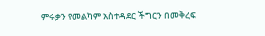ምሩቃን የመልካም አስተዳደር ችግርን በመቅረፍ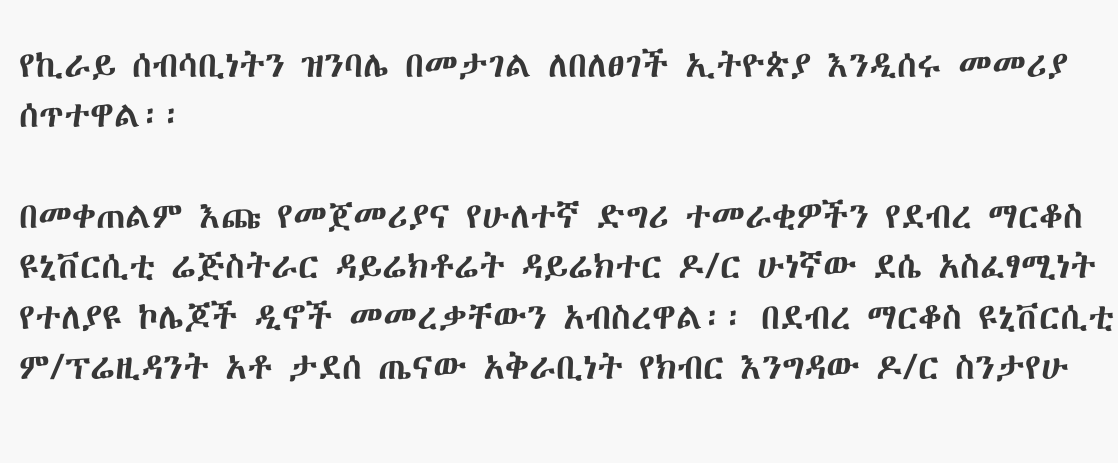የኪራይ ሰብሳቢነትን ዝንባሌ በመታገል ለበለፀገች ኢትዮጵያ እንዲሰሩ መመሪያ ሰጥተዋል፡፡

በመቀጠልም እጩ የመጀመሪያና የሁለተኛ ድግሪ ተመራቂዎችን የደብረ ማርቆስ ዩኒቨርሲቲ ሬጅስትራር ዳይሬክቶሬት ዳይሬክተር ዶ/ር ሁነኛው ደሴ አስፈፃሚነት የተለያዩ ኮሌጆች ዲኖች መመረቃቸውን አብስረዋል፡፡ በደብረ ማርቆስ ዩኒቨርሲቲ ም/ፕሬዚዳንት አቶ ታደሰ ጤናው አቅራቢነት የክብር እንግዳው ዶ/ር ስንታየሁ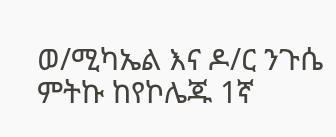ወ/ሚካኤል እና ዶ/ር ንጉሴ ምትኩ ከየኮሌጁ 1ኛ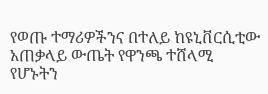የወጡ ተማሪዎችንና በተለይ ከዩኒቨርሲቲው አጠቃላይ ውጤት የዋንጫ ተሸላሚ የሆኑትን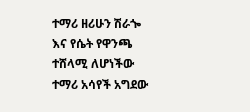ተማሪ ዘሪሁን ሽራጐ እና የሴት የዋንጫ ተሸላሚ ለሆነችው ተማሪ አሳየች አግደው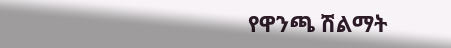የዋንጫ ሽልማት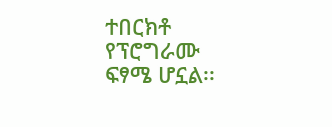ተበርክቶ የፕሮግራሙ ፍፃሜ ሆኗል፡፡